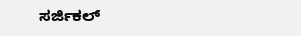ಸರ್ಜಿಕಲ್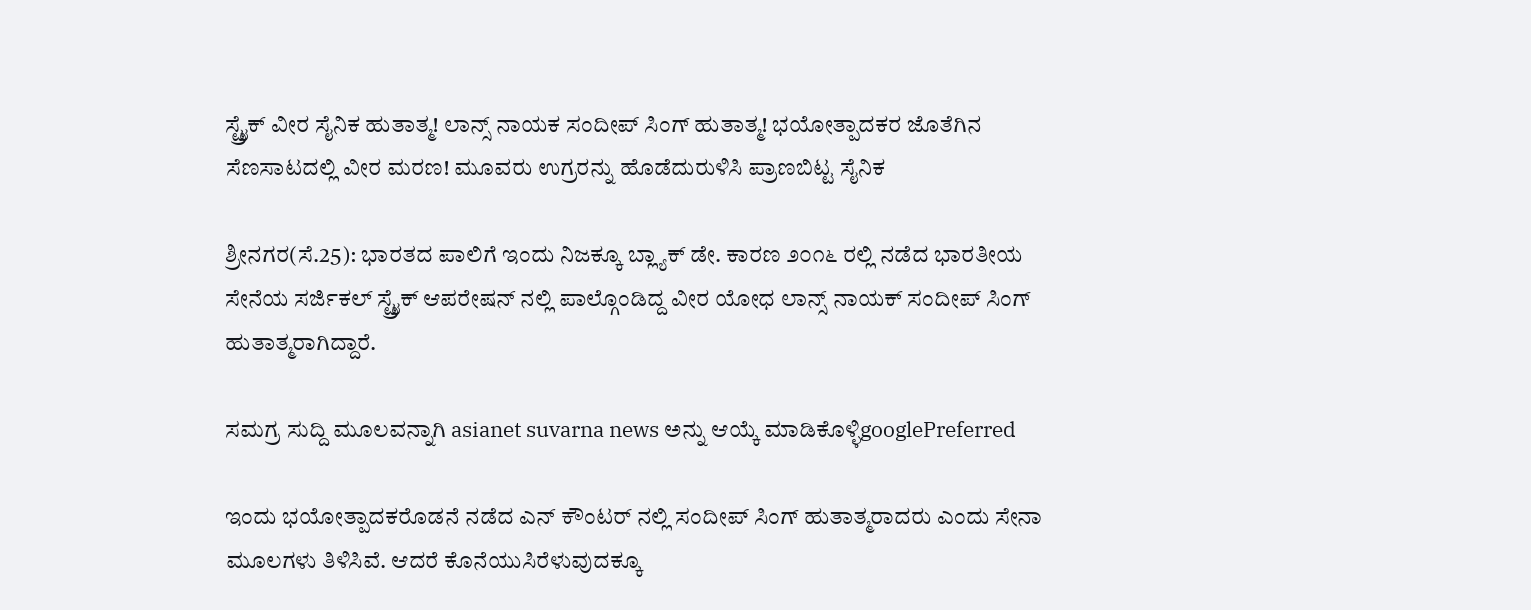ಸ್ಟ್ರೈಕ್ ವೀರ ಸೈನಿಕ ಹುತಾತ್ಮ! ಲಾನ್ಸ್ ನಾಯಕ ಸಂದೀಪ್ ಸಿಂಗ್ ಹುತಾತ್ಮ! ಭಯೋತ್ಪಾದಕರ ಜೊತೆಗಿನ ಸೆಣಸಾಟದಲ್ಲಿ ವೀರ ಮರಣ! ಮೂವರು ಉಗ್ರರನ್ನು ಹೊಡೆದುರುಳಿಸಿ ಪ್ರಾಣಬಿಟ್ಟ ಸೈನಿಕ

ಶ್ರೀನಗರ(ಸೆ.25): ಭಾರತದ ಪಾಲಿಗೆ ಇಂದು ನಿಜಕ್ಕೂ ಬ್ಲ್ಯಾಕ್ ಡೇ. ಕಾರಣ ೨೦೧೬ ರಲ್ಲಿ ನಡೆದ ಭಾರತೀಯ ಸೇನೆಯ ಸರ್ಜಿಕಲ್ ಸ್ಟ್ರೈಕ್ ಆಪರೇಷನ್ ನಲ್ಲಿ ಪಾಲ್ಗೊಂಡಿದ್ದ ವೀರ ಯೋಧ ಲಾನ್ಸ್ ನಾಯಕ್ ಸಂದೀಪ್ ಸಿಂಗ್ ಹುತಾತ್ಮರಾಗಿದ್ದಾರೆ.

ಸಮಗ್ರ ಸುದ್ದಿ ಮೂಲವನ್ನಾಗಿ asianet suvarna news ಅನ್ನು ಆಯ್ಕೆ ಮಾಡಿಕೊಳ್ಳಿgooglePreferred

ಇಂದು ಭಯೋತ್ಪಾದಕರೊಡನೆ ನಡೆದ ಎನ್ ಕೌಂಟರ್ ನಲ್ಲಿ ಸಂದೀಪ್ ಸಿಂಗ್ ಹುತಾತ್ಮರಾದರು ಎಂದು ಸೇನಾ ಮೂಲಗಳು ತಿಳಿಸಿವೆ. ಆದರೆ ಕೊನೆಯುಸಿರೆಳುವುದಕ್ಕೂ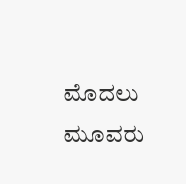ಮೊದಲು ಮೂವರು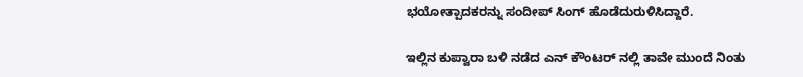ಭಯೋತ್ಪಾದಕರನ್ನು ಸಂದೀಪ್ ಸಿಂಗ್ ಹೊಡೆದುರುಳಿಸಿದ್ದಾರೆ.

ಇಲ್ಲಿನ ಕುಪ್ವಾರಾ ಬಳಿ ನಡೆದ ಎನ್ ಕೌಂಟರ್ ನಲ್ಲಿ ತಾವೇ ಮುಂದೆ ನಿಂತು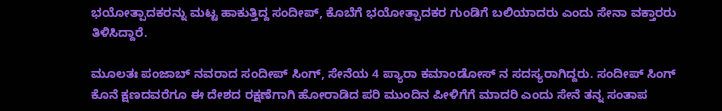ಭಯೋತ್ಪಾದಕರನ್ನು ಮಟ್ಟ ಹಾಕುತ್ತಿದ್ದ ಸಂದೀಪ್, ಕೊಬೆಗೆ ಭಯೋತ್ಪಾದಕರ ಗುಂಡಿಗೆ ಬಲಿಯಾದರು ಎಂದು ಸೇನಾ ವಕ್ತಾರರು ತಿಳಿಸಿದ್ದಾರೆ.

ಮೂಲತಃ ಪಂಜಾಬ್ ನವರಾದ ಸಂದೀಪ್ ಸಿಂಗ್, ಸೇನೆಯ 4 ಪ್ಯಾರಾ ಕಮಾಂಡೋಸ್ ನ ಸದಸ್ಯರಾಗಿದ್ದರು. ಸಂದೀಪ್ ಸಿಂಗ್ ಕೊನೆ ಕ್ಷಣದವರೆಗೂ ಈ ದೇಶದ ರಕ್ಷಣೆಗಾಗಿ ಹೋರಾಡಿದ ಪರಿ ಮುಂದಿನ ಪೀಳಿಗೆಗೆ ಮಾದರಿ ಎಂದು ಸೇನೆ ತನ್ನ ಸಂತಾಪ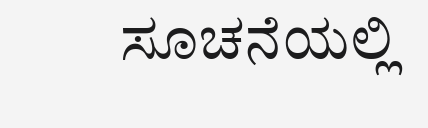ಸೂಚನೆಯಲ್ಲಿ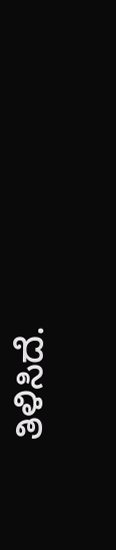ತಿಳಿಸಿದೆ.